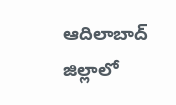ఆదిలాబాద్ జిల్లాలో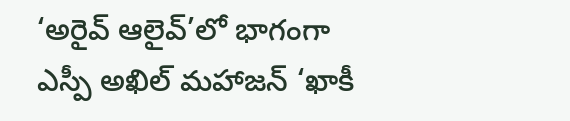‘అరైవ్ ఆలైవ్’లో భాగంగా ఎస్పీ అఖిల్ మహాజన్ ‘ఖాకీ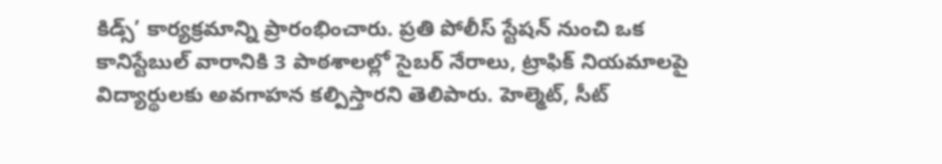కిడ్స్’ కార్యక్రమాన్ని ప్రారంభించారు. ప్రతి పోలీస్ స్టేషన్ నుంచి ఒక కానిస్టేబుల్ వారానికి 3 పాఠశాలల్లో సైబర్ నేరాలు, ట్రాఫిక్ నియమాలపై విద్యార్థులకు అవగాహన కల్పిస్తారని తెలిపారు. హెల్మెట్, సీట్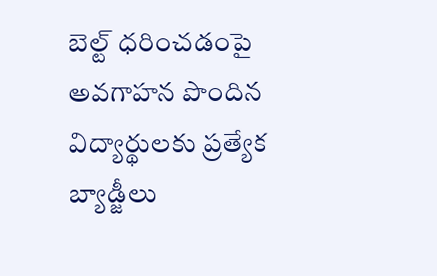బెల్ట్ ధరించడంపై అవగాహన పొందిన విద్యార్థులకు ప్రత్యేక బ్యాడ్జీలు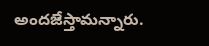అందజేస్తామన్నారు.